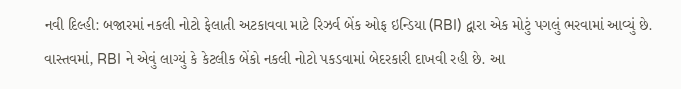નવી દિલ્હી: બજારમાં નકલી નોટો ફેલાતી અટકાવવા માટે રિઝર્વ બેંક ઓફ ઇન્ડિયા (RBI) દ્વારા એક મોટું પગલું ભરવામાં આવ્યું છે. વાસ્તવમાં, RBI ને એવું લાગ્યું કે કેટલીક બેંકો નકલી નોટો પકડવામાં બેદરકારી દાખવી રહી છે. આ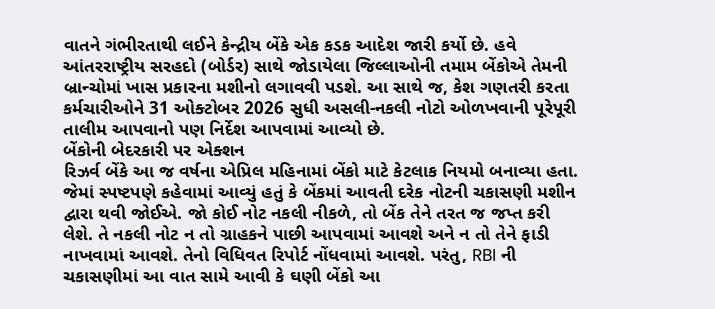વાતને ગંભીરતાથી લઈને કેન્દ્રીય બેંકે એક કડક આદેશ જારી કર્યો છે. હવે આંતરરાષ્ટ્રીય સરહદો (બોર્ડર) સાથે જોડાયેલા જિલ્લાઓની તમામ બેંકોએ તેમની બ્રાન્ચોમાં ખાસ પ્રકારના મશીનો લગાવવી પડશે. આ સાથે જ, કેશ ગણતરી કરતા કર્મચારીઓને 31 ઓક્ટોબર 2026 સુધી અસલી-નકલી નોટો ઓળખવાની પૂરેપૂરી તાલીમ આપવાનો પણ નિર્દેશ આપવામાં આવ્યો છે.
બેંકોની બેદરકારી પર એક્શન
રિઝર્વ બેંકે આ જ વર્ષના એપ્રિલ મહિનામાં બેંકો માટે કેટલાક નિયમો બનાવ્યા હતા. જેમાં સ્પષ્ટપણે કહેવામાં આવ્યું હતું કે બેંકમાં આવતી દરેક નોટની ચકાસણી મશીન દ્વારા થવી જોઈએ. જો કોઈ નોટ નકલી નીકળે, તો બેંક તેને તરત જ જપ્ત કરી લેશે. તે નકલી નોટ ન તો ગ્રાહકને પાછી આપવામાં આવશે અને ન તો તેને ફાડી નાખવામાં આવશે. તેનો વિધિવત રિપોર્ટ નોંધવામાં આવશે. પરંતુ, RBI ની ચકાસણીમાં આ વાત સામે આવી કે ઘણી બેંકો આ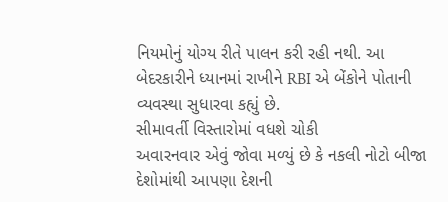નિયમોનું યોગ્ય રીતે પાલન કરી રહી નથી. આ બેદરકારીને ધ્યાનમાં રાખીને RBI એ બેંકોને પોતાની વ્યવસ્થા સુધારવા કહ્યું છે.
સીમાવર્તી વિસ્તારોમાં વધશે ચોકી
અવારનવાર એવું જોવા મળ્યું છે કે નકલી નોટો બીજા દેશોમાંથી આપણા દેશની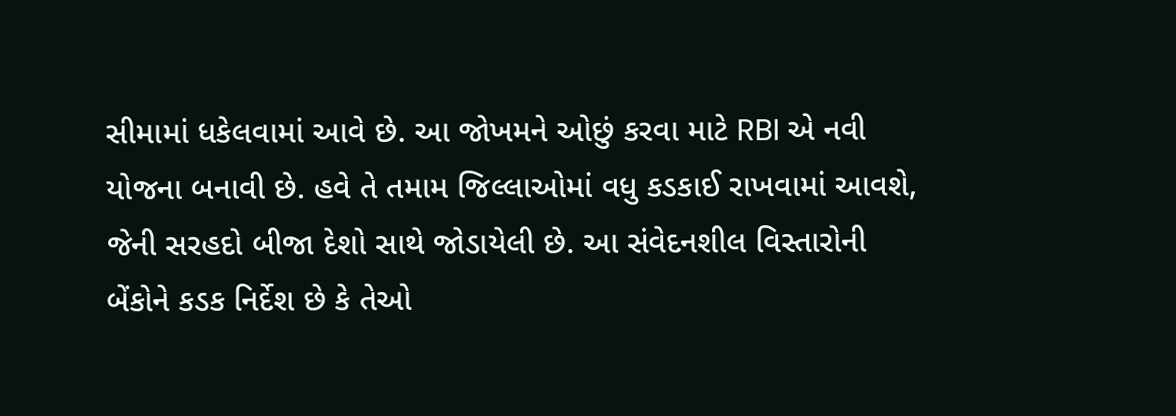સીમામાં ધકેલવામાં આવે છે. આ જોખમને ઓછું કરવા માટે RBI એ નવી યોજના બનાવી છે. હવે તે તમામ જિલ્લાઓમાં વધુ કડકાઈ રાખવામાં આવશે, જેની સરહદો બીજા દેશો સાથે જોડાયેલી છે. આ સંવેદનશીલ વિસ્તારોની બેંકોને કડક નિર્દેશ છે કે તેઓ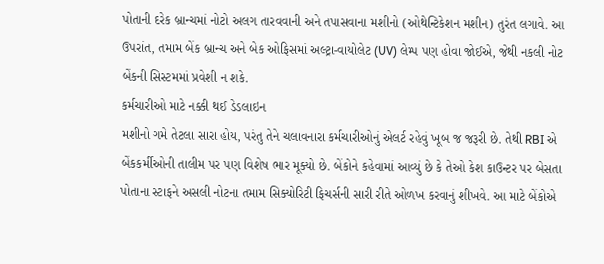પોતાની દરેક બ્રાન્ચમાં નોટો અલગ તારવવાની અને તપાસવાના મશીનો (ઓથેન્ટિકેશન મશીન) તુરંત લગાવે. આ ઉપરાંત, તમામ બેંક બ્રાન્ચ અને બેક ઓફિસમાં અલ્ટ્રા-વાયોલેટ (UV) લેમ્પ પણ હોવા જોઈએ, જેથી નકલી નોટ બેંકની સિસ્ટમમાં પ્રવેશી ન શકે.
કર્મચારીઓ માટે નક્કી થઈ ડેડલાઇન
મશીનો ગમે તેટલા સારા હોય, પરંતુ તેને ચલાવનારા કર્મચારીઓનું એલર્ટ રહેવું ખૂબ જ જરૂરી છે. તેથી RBI એ બેંકકર્મીઓની તાલીમ પર પણ વિશેષ ભાર મૂક્યો છે. બેંકોને કહેવામાં આવ્યું છે કે તેઓ કેશ કાઉન્ટર પર બેસતા પોતાના સ્ટાફને અસલી નોટના તમામ સિક્યોરિટી ફિચર્સની સારી રીતે ઓળખ કરવાનું શીખવે. આ માટે બેંકોએ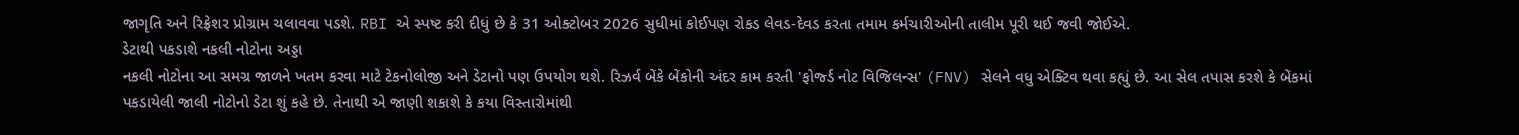જાગૃતિ અને રિફ્રેશર પ્રોગ્રામ ચલાવવા પડશે. RBI એ સ્પષ્ટ કરી દીધું છે કે 31 ઓક્ટોબર 2026 સુધીમાં કોઈપણ રોકડ લેવડ-દેવડ કરતા તમામ કર્મચારીઓની તાલીમ પૂરી થઈ જવી જોઈએ.
ડેટાથી પકડાશે નકલી નોટોના અડ્ડા
નકલી નોટોના આ સમગ્ર જાળને ખતમ કરવા માટે ટેકનોલોજી અને ડેટાનો પણ ઉપયોગ થશે. રિઝર્વ બેંકે બેંકોની અંદર કામ કરતી 'ફોર્જ્ડ નોટ વિજિલન્સ' (FNV) સેલને વધુ એક્ટિવ થવા કહ્યું છે. આ સેલ તપાસ કરશે કે બેંકમાં પકડાયેલી જાલી નોટોનો ડેટા શું કહે છે. તેનાથી એ જાણી શકાશે કે કયા વિસ્તારોમાંથી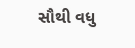સૌથી વધુ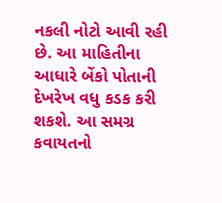નકલી નોટો આવી રહી છે. આ માહિતીના આધારે બેંકો પોતાની દેખરેખ વધુ કડક કરી શકશે. આ સમગ્ર કવાયતનો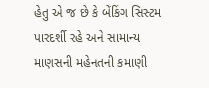હેતુ એ જ છે કે બેંકિંગ સિસ્ટમ પારદર્શી રહે અને સામાન્ય માણસની મહેનતની કમાણી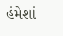હંમેશાં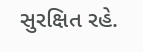સુરક્ષિત રહે.